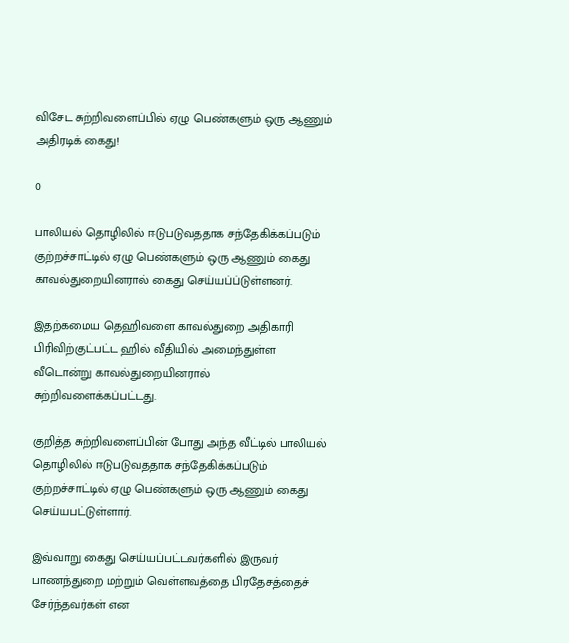விசேட சுற்றிவளைப்பில் ஏழு பெண்களும் ஒரு ஆணும் அதிரடிக் கைது!

0

பாலியல் தொழிலில் ஈடுபடுவததாக சந்தேகிக்கப்படும் குற்றச்சாட்டில் ஏழு பெண்களும் ஒரு ஆணும் கைது காவல்துறையினரால் கைது செய்யப்ப்டுள்ளனர்.

இதற்கமைய தெஹிவளை காவல்துறை அதிகாரி பிரிவிற்குட்பட்ட ஹில் வீதியில் அமைந்துள்ள வீடொன்று காவல்துறையினரால் சுற்றிவளைக்கப்பட்டது.

குறித்த சுற்றிவளைப்பின் போது அந்த வீட்டில் பாலியல் தொழிலில் ஈடுபடுவததாக சந்தேகிக்கப்படும் குற்றச்சாட்டில் ஏழு பெண்களும் ஒரு ஆணும் கைது செய்யபட்டுள்ளார்.

இவ்வாறு கைது செய்யப்பட்டவர்களில் இருவர் பாணந்துறை மற்றும் வெள்ளவத்தை பிரதேசத்தைச் சேர்ந்தவர்கள் என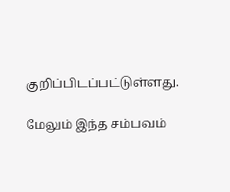குறிப்பிடப்பட்டுள்ளது.

மேலும் இந்த சம்பவம்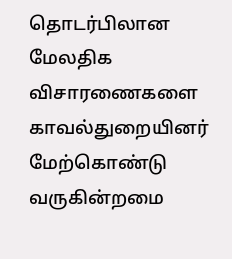தொடர்பிலான மேலதிக விசாரணைகளை காவல்துறையினர் மேற்கொண்டு வருகின்றமை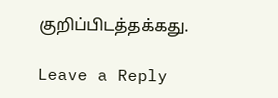குறிப்பிடத்தக்கது.

Leave a Reply